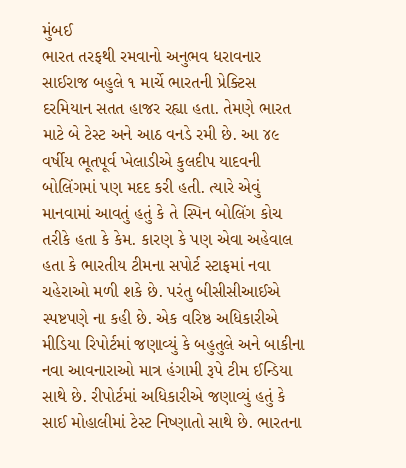મુંબઈ
ભારત તરફથી રમવાનો અનુભવ ધરાવનાર સાઈરાજ બહુલે ૧ માર્ચે ભારતની પ્રેક્ટિસ દરમિયાન સતત હાજર રહ્યા હતા. તેમણે ભારત માટે બે ટેસ્ટ અને આઠ વનડે રમી છે. આ ૪૯ વર્ષીય ભૂતપૂર્વ ખેલાડીએ કુલદીપ યાદવની બોલિંગમાં પણ મદદ કરી હતી. ત્યારે એવું માનવામાં આવતું હતું કે તે સ્પિન બોલિંગ કોચ તરીકે હતા કે કેમ. કારણ કે પણ એવા અહેવાલ હતા કે ભારતીય ટીમના સપોર્ટ સ્ટાફમાં નવા ચહેરાઓ મળી શકે છે. પરંતુ બીસીસીઆઈએ સ્પષ્ટપણે ના કહી છે. એક વરિષ્ઠ અધિકારીએ મીડિયા રિપોર્ટમાં જણાવ્યું કે બહુતુલે અને બાકીના નવા આવનારાઓ માત્ર હંગામી રૂપે ટીમ ઈન્ડિયા સાથે છે. રીપોર્ટમાં અધિકારીએ જણાવ્યું હતું કે સાઈ મોહાલીમાં ટેસ્ટ નિષ્ણાતો સાથે છે. ભારતના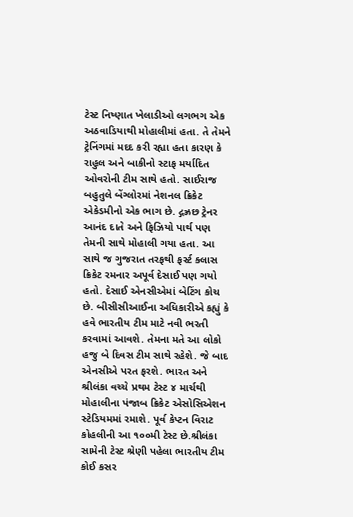ટેસ્ટ નિષ્ણાત ખેલાડીઓ લગભગ એક અઠવાડિયાથી મોહાલીમાં હતા. તે તેમને ટ્રેનિંગમાં મદદ કરી રહ્યા હતા કારણ કે રાહુલ અને બાકીનો સ્ટાફ મર્યાદિત ઓવરોની ટીમ સાથે હતો. સાઈરાજ બહુતુલે બેંગ્લોરમાં નેશનલ ક્રિકેટ એકેડમીનો એક ભાગ છે. દ્ગઝ્રછ ટ્રેનર આનંદ દાતે અને ફિઝિયો પાર્થ પણ તેમની સાથે મોહાલી ગયા હતા. આ સાથે જ ગુજરાત તરફથી ફર્સ્ટ ક્લાસ ક્રિકેટ રમનાર અપૂર્વ દેસાઈ પણ ગયો હતો. દેસાઈ એનસીએમાં બેટિંગ કોચ છે. બીસીસીઆઈના અધિકારીએ કહ્યું કે હવે ભારતીય ટીમ માટે નવી ભરતી કરવામાં આવશે. તેમના મતે આ લોકો હજુ બે દિવસ ટીમ સાથે રહેશે. જે બાદ એનસીએ પરત ફરશે. ભારત અને શ્રીલંકા વચ્ચે પ્રથમ ટેસ્ટ ૪ માર્ચથી મોહાલીના પંજાબ ક્રિકેટ એસોસિએશન સ્ટેડિયમમાં રમાશે. પૂર્વ કેપ્ટન વિરાટ કોહલીની આ ૧૦૦મી ટેસ્ટ છે.શ્રીલંકા સામેની ટેસ્ટ શ્રેણી પહેલા ભારતીય ટીમ કોઈ કસર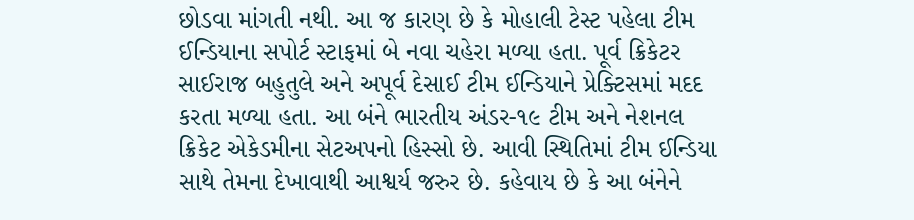છોડવા માંગતી નથી. આ જ કારણ છે કે મોહાલી ટેસ્ટ પહેલા ટીમ ઈન્ડિયાના સપોર્ટ સ્ટાફમાં બે નવા ચહેરા મળ્યા હતા. પૂર્વ ક્રિકેટર સાઈરાજ બહુતુલે અને અપૂર્વ દેસાઈ ટીમ ઈન્ડિયાને પ્રેક્ટિસમાં મદદ કરતા મળ્યા હતા. આ બંને ભારતીય અંડર-૧૯ ટીમ અને નેશનલ ક્રિકેટ એકેડમીના સેટઅપનો હિસ્સો છે. આવી સ્થિતિમાં ટીમ ઈન્ડિયા સાથે તેમના દેખાવાથી આશ્વર્ય જરુર છે. કહેવાય છે કે આ બંનેને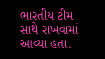ભારતીય ટીમ સાથે રાખવામાં આવ્યા હતા.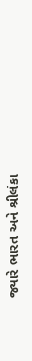જ્યારે ભારત અને શ્રીલંકા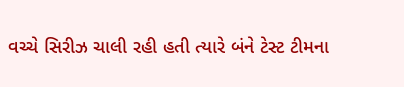વચ્ચે સિરીઝ ચાલી રહી હતી ત્યારે બંને ટેસ્ટ ટીમના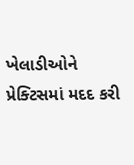ખેલાડીઓને પ્રેક્ટિસમાં મદદ કરી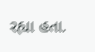રહ્યા હતા.